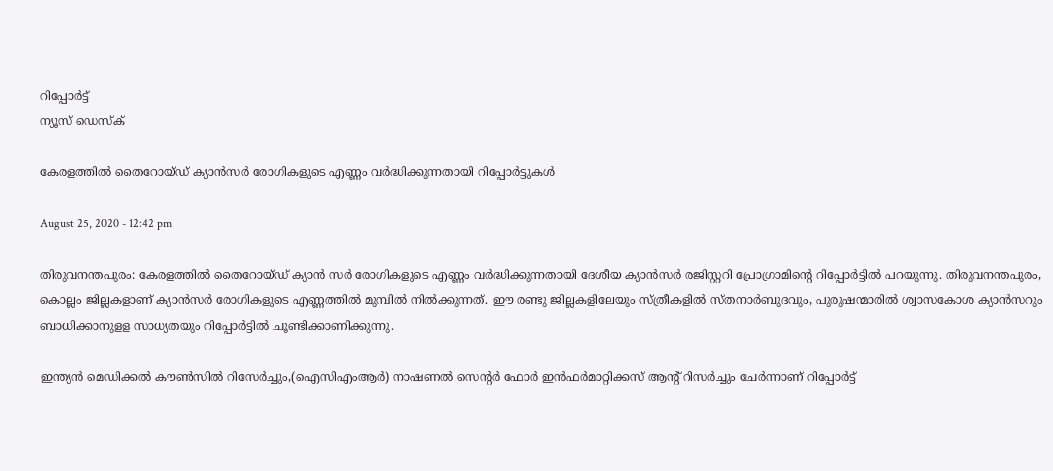റിപ്പോര്‍ട്ട്
ന്യൂസ് ഡെസ്ക്

കേരളത്തില്‍ തൈറോയ്ഡ് ക്യാന്‍സര്‍ രോഗികളുടെ എണ്ണം വര്‍ദ്ധിക്കുന്നതായി റിപ്പോര്‍ട്ടുകള്‍

August 25, 2020 - 12:42 pm

തിരുവനന്തപുരം: കേരളത്തില്‍ തൈറോയ്ഡ് ക്യാന്‍ സര്‍ രോഗികളുടെ എണ്ണം വര്‍ദ്ധിക്കുന്നതായി ദേശീയ ക്യാന്‍സര്‍ രജിസ്റ്ററി പ്രോഗ്രാമിന്റെ റിപ്പോര്‍ട്ടില്‍ പറയുന്നു. തിരുവനന്തപുരം, കൊല്ലം ജില്ലകളാണ് ക്യാന്‍സര്‍ രോഗികളുടെ എണ്ണത്തില്‍ മുമ്പില്‍ നില്‍ക്കുന്നത്. ഈ രണ്ടു ജില്ലകളിലേയും സ്ത്രീകളില്‍ സ്തനാര്‍ബുദവും, പുരുഷന്മാരില്‍ ശ്വാസകോശ ക്യാന്‍സറും ബാധിക്കാനുളള സാധ്യതയും റിപ്പോര്‍ട്ടില്‍ ചൂണ്ടിക്കാണിക്കുന്നു.

ഇന്ത്യന്‍ മെഡിക്കല്‍ കൗണ്‍സില്‍ റിസേര്‍ച്ചും,(ഐസിഎംആര്‍) നാഷണല്‍ സെന്റര്‍ ഫോര്‍ ഇന്‍ഫര്‍മാറ്റിക്കസ് ആന്റ് റിസര്‍ച്ചും ചേര്‍ന്നാണ് റിപ്പോര്‍ട്ട്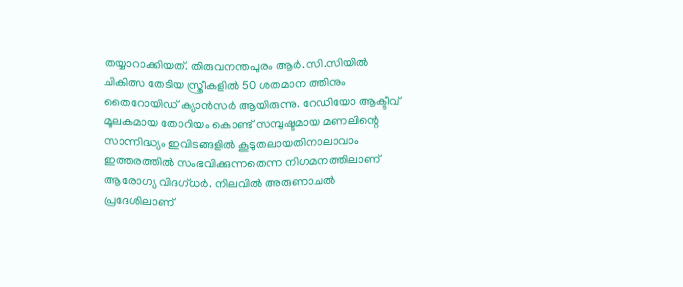തയ്യാറാക്കിയത്. തിരുവനന്തപുരം ആര്‍.സി.സിയില്‍ ചികിത്സ തേടിയ സ്ത്രീകളില്‍ 50 ശതമാന ത്തിനും തൈറോയിഡ് ക്യാന്‍സര്‍ ആയിരുന്നു. റേഡിയോ ആക്ടീവ് മൂലകമായ തോറിയം കൊണ്ട് സമ്പുഷ്ടമായ മണലിന്റെ സാന്നിദ്ധ്യം ഇവിടങ്ങളില്‍ കൂടുതലായതിനാലാവാം ഇത്തരത്തില്‍ സംഭവിക്കുന്നതെന്ന നിഗമനത്തിലാണ് ആരോഗ്യ വിദഗ്ധര്‍. നിലവില്‍ അരുണാചല്‍ പ്രദേശിലാണ്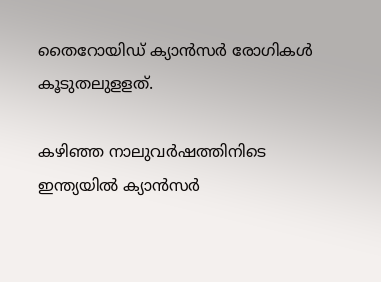തൈറോയിഡ് ക്യാന്‍സര്‍ രോഗികള്‍ കൂടുതലുളളത്.

കഴിഞ്ഞ നാലുവര്‍ഷത്തിനിടെ ഇന്ത്യയില്‍ ക്യാന്‍സര്‍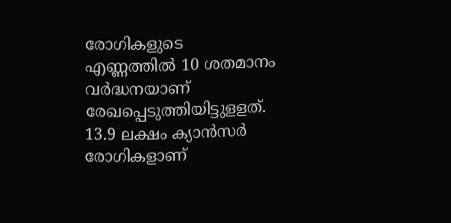രോഗികളുടെ എണ്ണത്തില്‍ 10 ശതമാനം വര്‍ദ്ധനയാണ് രേഖപ്പെടുത്തിയിട്ടുളളത്. 13.9 ലക്ഷം ക്യാന്‍സര്‍ രോഗികളാണ്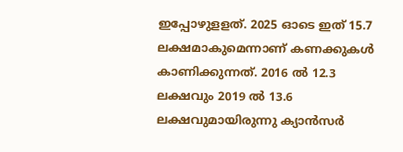ഇപ്പോഴുളളത്. 2025 ഓടെ ഇത് 15.7 ലക്ഷമാകുമെന്നാണ് കണക്കുകള്‍ കാണിക്കുന്നത്. 2016 ല്‍ 12.3 ലക്ഷവും 2019 ല്‍ 13.6 ലക്ഷവുമായിരുന്നു ക്യാന്‍സര്‍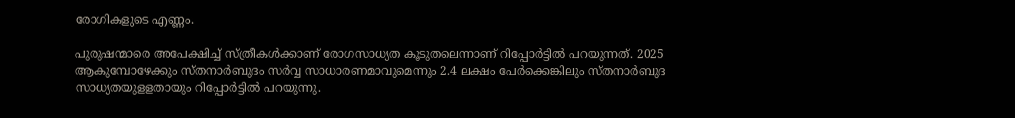രോഗികളുടെ എണ്ണം.

പുരുഷന്മാരെ അപേക്ഷിച്ച് സ്ത്രീകള്‍ക്കാണ് രോഗസാധ്യത കൂടുതലെന്നാണ് റിപ്പോര്‍ട്ടില്‍ പറയുന്നത്. 2025 ആകുമ്പോഴേക്കും സ്തനാര്‍ബുദം സര്‍വ്വ സാധാരണമാവുമെന്നും 2.4 ലക്ഷം പേര്‍ക്കെങ്കിലും സ്തനാര്‍ബുദ സാധ്യതയുളളതായും റിപ്പോര്‍ട്ടില്‍ പറയുന്നു.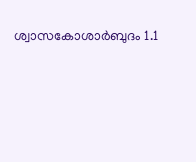ശ്വാസകോശാര്‍ബുദം 1.1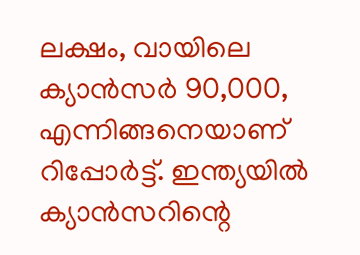ലക്ഷം, വായിലെ ക്യാന്‍സര്‍ 90,000, എന്നിങ്ങനെയാണ് റിപ്പോര്‍ട്ട്. ഇന്ത്യയില്‍ ക്യാന്‍സറിന്റെ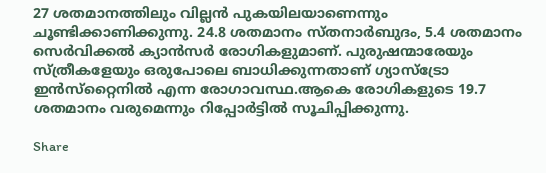27 ശതമാനത്തിലും വില്ലന്‍ പുകയിലയാണെന്നും ചൂണ്ടിക്കാണിക്കുന്നു. 24.8 ശതമാനം സ്തനാര്‍ബുദം, 5.4 ശതമാനം സെര്‍വിക്കല്‍ ക്യാന്‍സര്‍ രോഗികളുമാണ്. പുരുഷന്മാരേയും സ്ത്രീകളേയും ഒരുപോലെ ബാധിക്കുന്നതാണ് ഗ്യാസ്‌ട്രോ ഇന്‍സ്‌റ്റൈനില്‍ എന്ന രോഗാവസ്ഥ.ആകെ രോഗികളുടെ 19.7 ശതമാനം വരുമെന്നും റിപ്പോര്‍ട്ടില്‍ സൂചിപ്പിക്കുന്നു.

Share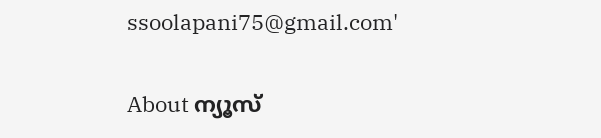ssoolapani75@gmail.com'

About ന്യൂസ്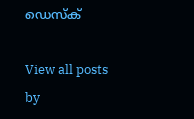ഡെസ്ക്

View all posts by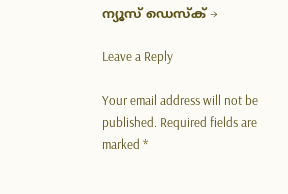ന്യൂസ് ഡെസ്ക് →

Leave a Reply

Your email address will not be published. Required fields are marked *